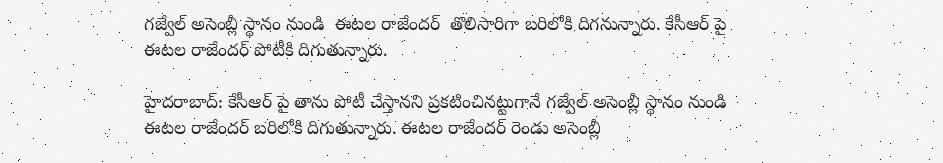గజ్వేల్ అసెంబ్లీ స్థానం నుండి  ఈటల రాజేందర్  తొలిసారిగా బరిలోకి దిగనున్నారు. కేసీఆర్ పై ఈటల రాజేందర్ పోటీకి దిగుతున్నారు.

హైదరాబాద్: కేసీఆర్ పై తాను పోటీ చేస్తానని ప్రకటించినట్టుగానే గజ్వేల్ అసెంబ్లీ స్థానం నుండి ఈటల రాజేందర్ బరిలోకి దిగుతున్నారు. ఈటల రాజేందర్ రెండు అసెంబ్లీ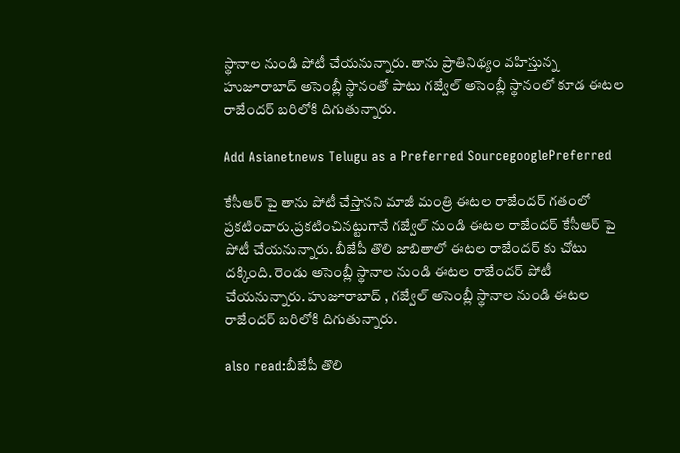స్థానాల నుండి పోటీ చేయనున్నారు. తాను ప్రాతినిథ్యం వహిస్తున్న హుజూరాబాద్ అసెంబ్లీ స్థానంతో పాటు గజ్వేల్ అసెంబ్లీ స్థానంలో కూడ ఈటల రాజేందర్ బరిలోకి దిగుతున్నారు.

Add Asianetnews Telugu as a Preferred SourcegooglePreferred

కేసీఆర్ పై తాను పోటీ చేస్తానని మాజీ మంత్రి ఈటల రాజేందర్ గతంలో ప్రకటించారు.ప్రకటించినట్టుగానే గజ్వేల్ నుండి ఈటల రాజేందర్ కేసీఆర్ పై పోటీ చేయనున్నారు. బీజేపీ తొలి జాబితాలో ఈటల రాజేందర్ కు చోటు దక్కింది. రెండు అసెంబ్లీ స్థానాల నుండి ఈటల రాజేందర్ పోటీ చేయనున్నారు. హుజూరాబాద్ , గజ్వేల్ అసెంబ్లీ స్థానాల నుండి ఈటల రాజేందర్ బరిలోకి దిగుతున్నారు.

also read:బీజేపీ తొలి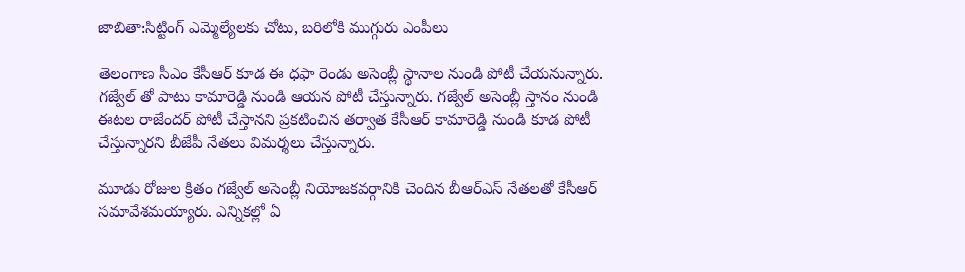జాబితా:సిట్టింగ్ ఎమ్మెల్యేలకు చోటు, బరిలోకి ముగ్గురు ఎంపీలు

తెలంగాణ సీఎం కేసీఆర్ కూడ ఈ ధఫా రెండు అసెంబ్లీ స్థానాల నుండి పోటీ చేయనున్నారు. గజ్వేల్ తో పాటు కామారెడ్డి నుండి ఆయన పోటీ చేస్తున్నారు. గజ్వేల్ అసెంబ్లీ స్తానం నుండి ఈటల రాజేందర్ పోటీ చేస్తానని ప్రకటించిన తర్వాత కేసీఆర్ కామారెడ్డి నుండి కూడ పోటీ చేస్తున్నారని బీజేపీ నేతలు విమర్శలు చేస్తున్నారు.

మూడు రోజుల క్రితం గజ్వేల్ అసెంబ్లీ నియోజకవర్గానికి చెందిన బీఆర్ఎస్ నేతలతో కేసీఆర్ సమావేశమయ్యారు. ఎన్నికల్లో ఏ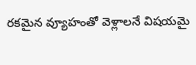రకమైన వ్యూహంతో వెళ్లాలనే విషయమై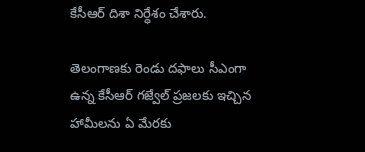కేసీఆర్ దిశా నిర్ధేశం చేశారు.

తెలంగాణకు రెండు దఫాలు సీఎంగా ఉన్న కేసీఆర్ గజ్వేల్ ప్రజలకు ఇచ్చిన హామీలను ఏ మేరకు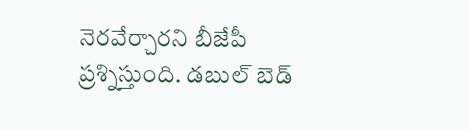నెరవేర్చారని బీజేపీ ప్రశ్నిస్తుంది. డబుల్ బెడ్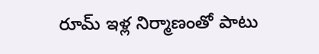రూమ్ ఇళ్ల నిర్మాణంతో పాటు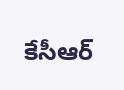కేసీఆర్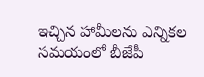ఇచ్చిన హామీలను ఎన్నికల సమయంలో బీజేపీ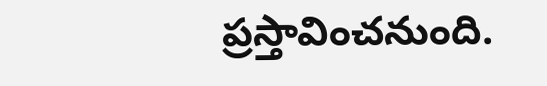ప్రస్తావించనుంది.